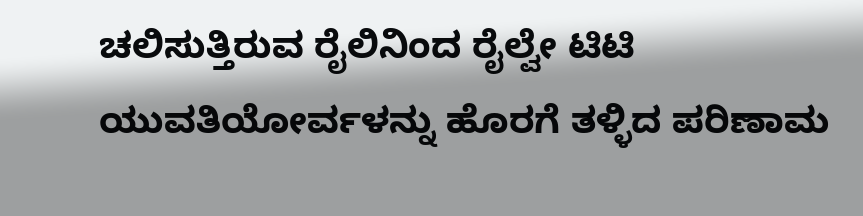ಚಲಿಸುತ್ತಿರುವ ರೈಲಿನಿಂದ ರೈಲ್ವೇ ಟಿಟಿ  ಯುವತಿಯೋರ್ವಳನ್ನು ಹೊರಗೆ ತಳ್ಳಿದ ಪರಿಣಾಮ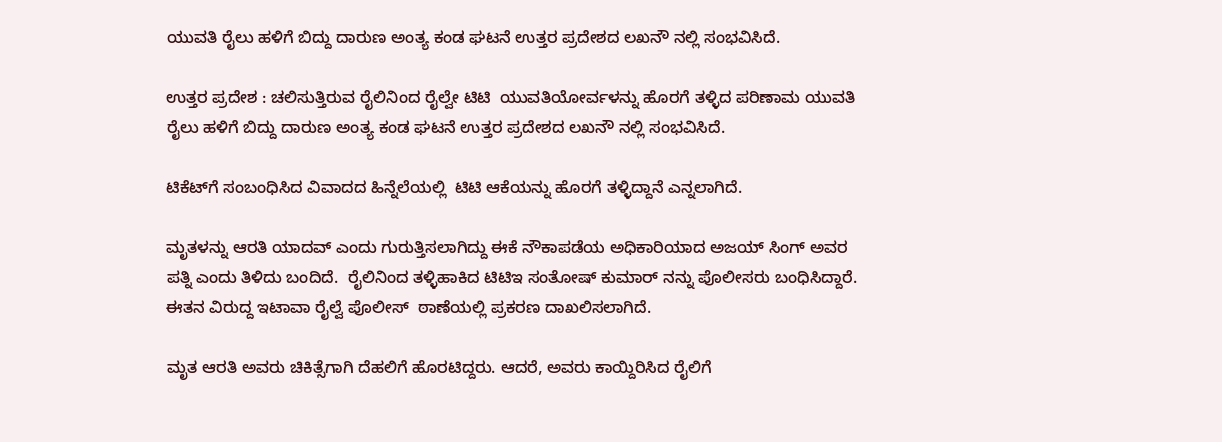ಯುವತಿ ರೈಲು ಹಳಿಗೆ ಬಿದ್ದು ದಾರುಣ ಅಂತ್ಯ ಕಂಡ ಘಟನೆ ಉತ್ತರ ಪ್ರದೇಶದ ಲಖನೌ ನಲ್ಲಿ ಸಂಭವಿಸಿದೆ.

ಉತ್ತರ ಪ್ರದೇಶ : ಚಲಿಸುತ್ತಿರುವ ರೈಲಿನಿಂದ ರೈಲ್ವೇ ಟಿಟಿ  ಯುವತಿಯೋರ್ವಳನ್ನು ಹೊರಗೆ ತಳ್ಳಿದ ಪರಿಣಾಮ ಯುವತಿ ರೈಲು ಹಳಿಗೆ ಬಿದ್ದು ದಾರುಣ ಅಂತ್ಯ ಕಂಡ ಘಟನೆ ಉತ್ತರ ಪ್ರದೇಶದ ಲಖನೌ ನಲ್ಲಿ ಸಂಭವಿಸಿದೆ.

ಟಿಕೆಟ್‌ಗೆ ಸಂಬಂಧಿಸಿದ ವಿವಾದದ ಹಿನ್ನೆಲೆಯಲ್ಲಿ  ಟಿಟಿ ಆಕೆಯನ್ನು ಹೊರಗೆ ತಳ್ಳಿದ್ದಾನೆ ಎನ್ನಲಾಗಿದೆ.

ಮೃತಳನ್ನು ಆರತಿ ಯಾದವ್ ಎಂದು ಗುರುತ್ತಿಸಲಾಗಿದ್ದು ಈಕೆ ನೌಕಾಪಡೆಯ ಅಧಿಕಾರಿಯಾದ ಅಜಯ್ ಸಿಂಗ್ ಅವರ ಪತ್ನಿ ಎಂದು ತಿಳಿದು ಬಂದಿದೆ.  ರೈಲಿನಿಂದ ತಳ್ಳಿಹಾಕಿದ ಟಿಟಿಇ ಸಂತೋಷ್ ಕುಮಾರ್ ನನ್ನು ಪೊಲೀಸರು ಬಂಧಿಸಿದ್ದಾರೆ. ಈತನ ವಿರುದ್ದ ಇಟಾವಾ ರೈಲ್ವೆ ಪೊಲೀಸ್  ಠಾಣೆಯಲ್ಲಿ ಪ್ರಕರಣ ದಾಖಲಿಸಲಾಗಿದೆ.

ಮೃತ ಆರತಿ ಅವರು ಚಿಕಿತ್ಸೆಗಾಗಿ ದೆಹಲಿಗೆ ಹೊರಟಿದ್ದರು. ಆದರೆ, ಅವರು ಕಾಯ್ದಿರಿಸಿದ ರೈಲಿಗೆ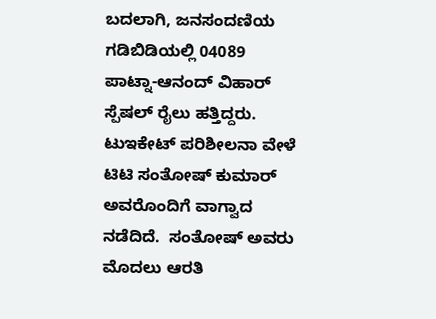ಬದಲಾಗಿ, ಜನಸಂದಣಿಯ ಗಡಿಬಿಡಿಯಲ್ಲಿ 04089 ಪಾಟ್ನಾ-ಆನಂದ್ ವಿಹಾರ್ ಸ್ಪೆಷಲ್ ರೈಲು ಹತ್ತಿದ್ದರು. ಟುಇಕೇಟ್ ಪರಿಶೀಲನಾ ವೇಳೆ ಟಿಟಿ ಸಂತೋಷ್ ಕುಮಾರ್ ಅವರೊಂದಿಗೆ ವಾಗ್ವಾದ ನಡೆದಿದೆ.  ಸಂತೋಷ್ ಅವರು ಮೊದಲು ಆರತಿ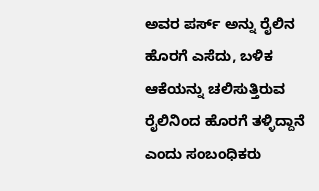ಅವರ ಪರ್ಸ್ ಅನ್ನು ರೈಲಿನ ಹೊರಗೆ ಎಸೆದು, ಬಳಿಕ ಆಕೆಯನ್ನು ಚಲಿಸುತ್ತಿರುವ ರೈಲಿನಿಂದ ಹೊರಗೆ ತಳ್ಳಿದ್ದಾನೆ ಎಂದು ಸಂಬಂಧಿಕರು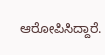ಆರೋಪಿಸಿದ್ದಾರೆ.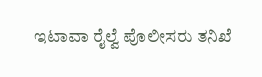ಇಟಾವಾ ರೈಲ್ವೆ ಪೊಲೀಸರು ತನಿಖೆ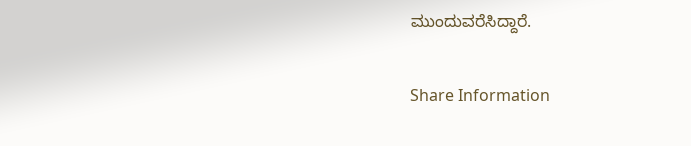ಮುಂದುವರೆಸಿದ್ದಾರೆ.

Share Information